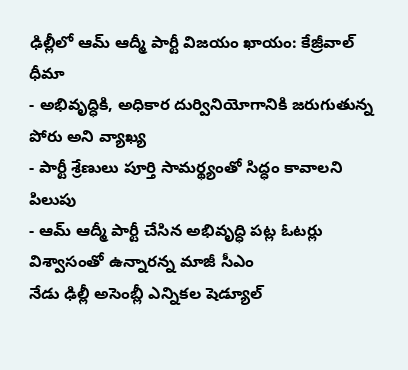ఢిల్లీలో ఆమ్ ఆద్మీ పార్టీ విజయం ఖాయం: కేజ్రీవాల్ ధీమా
- అభివృద్ధికి, అధికార దుర్వినియోగానికి జరుగుతున్న పోరు అని వ్యాఖ్య
- పార్టీ శ్రేణులు పూర్తి సామర్థ్యంతో సిద్ధం కావాలని పిలుపు
- ఆమ్ ఆద్మీ పార్టీ చేసిన అభివృద్ధి పట్ల ఓటర్లు విశ్వాసంతో ఉన్నారన్న మాజీ సీఎం
నేడు ఢిల్లీ అసెంబ్లీ ఎన్నికల షెడ్యూల్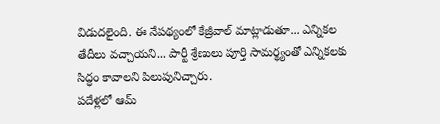విడుదలైంది. ఈ నేపథ్యంలో కేజ్రీవాల్ మాట్లాడుతూ... ఎన్నికల తేదీలు వచ్చాయని... పార్టీ శ్రేణులు పూర్తి సామర్థ్యంతో ఎన్నికలకు సిద్ధం కావాలని పిలుపునిచ్చారు.
పదేళ్లలో ఆమ్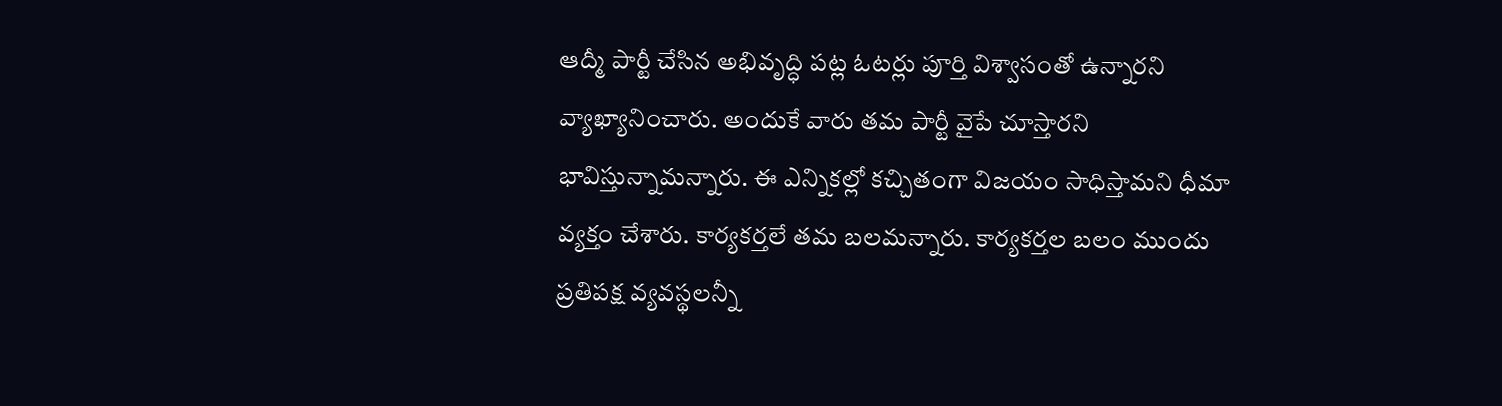ఆద్మీ పార్టీ చేసిన అభివృద్ధి పట్ల ఓటర్లు పూర్తి విశ్వాసంతో ఉన్నారని వ్యాఖ్యానించారు. అందుకే వారు తమ పార్టీ వైపే చూస్తారని భావిస్తున్నామన్నారు. ఈ ఎన్నికల్లో కచ్చితంగా విజయం సాధిస్తామని ధీమా వ్యక్తం చేశారు. కార్యకర్తలే తమ బలమన్నారు. కార్యకర్తల బలం ముందు ప్రతిపక్ష వ్యవస్థలన్నీ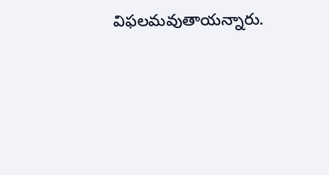విఫలమవుతాయన్నారు.